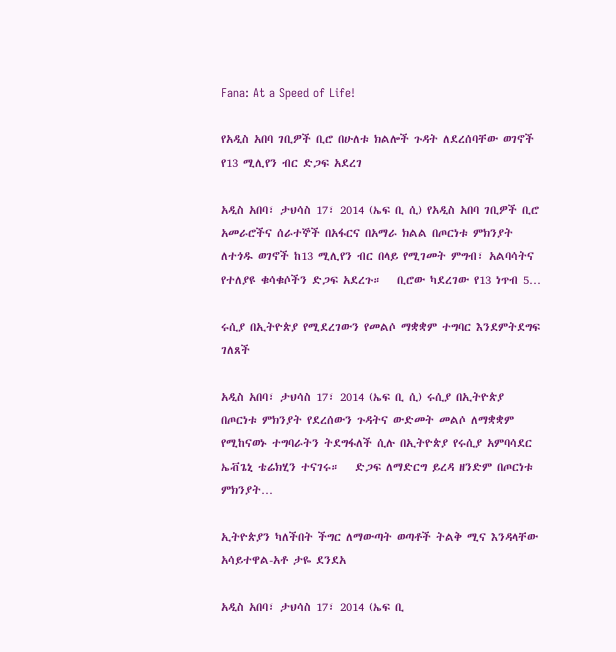Fana: At a Speed of Life!

የአዲስ አበባ ገቢዎች ቢሮ በሁለቱ ክልሎች ጉዳት ለደረሰባቸው ወገኖች የ13 ሚሊየን ብር ድጋፍ አደረገ

አዲስ አበባ፣ ታህሳስ 17፣ 2014 (ኤፍ ቢ ሲ) የአዲስ አበባ ገቢዎች ቢሮ አመራሮችና ሰራተኞች በአፋርና በአማራ ክልል በጦርነቱ ምክንያት ለተጎዱ ወገኖች ከ13 ሚሊየን ብር በላይ የሚገመት ምግብ፣ አልባሳትና የተለያዩ ቁሳቁሶችን ድጋፍ አደረጉ።   ቢሮው ካደረገው የ13 ነጥብ 5…

ሩሲያ በኢትዮጵያ የሚደረገውን የመልሶ ማቋቋም ተግባር እንደምትደግፍ ገለጸች

አዲስ አበባ፣ ታህሳስ 17፣ 2014 (ኤፍ ቢ ሲ) ሩሲያ በኢትዮጵያ በጦርነቱ ምክንያት የደረሰውን ጉዳትና ውድመት መልሶ ለማቋቋም የሚከናወኑ ተግባራትን ትደግፋለች ሲሉ በኢትዮጵያ የሩሲያ አምባሳደር ኤቭጌኒ ቴሬክሂን ተናገሩ።   ድጋፍ ለማድርግ ይረዳ ዘንድም በጦርነቱ ምክንያት…

ኢትዮጵያን ካለችበት ችግር ለማውጣት ወጣቶች ትልቅ ሚና እንዳላቸው አሳይተዋል-አቶ ታዬ ደንደአ

አዲስ አበባ፣ ታህሳስ 17፣ 2014 (ኤፍ ቢ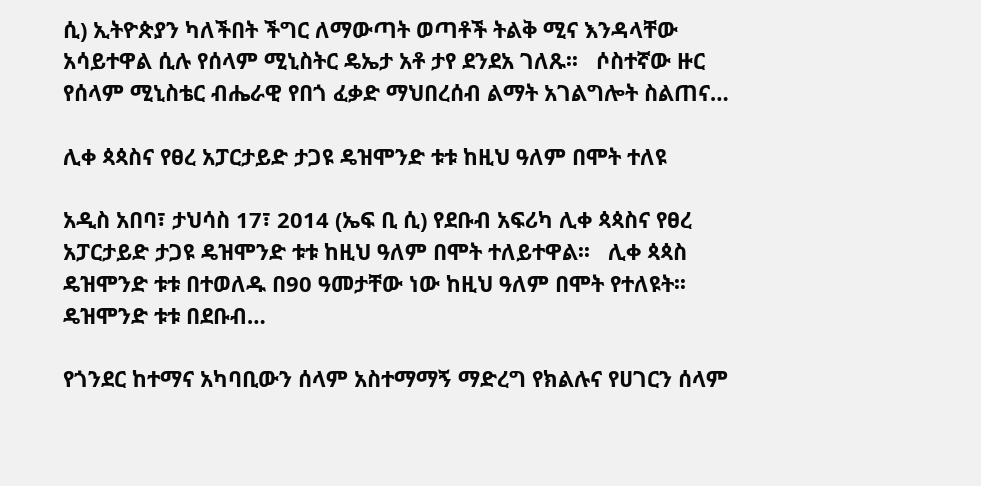ሲ) ኢትዮጵያን ካለችበት ችግር ለማውጣት ወጣቶች ትልቅ ሚና እንዳላቸው አሳይተዋል ሲሉ የሰላም ሚኒስትር ዴኤታ አቶ ታየ ደንደአ ገለጹ፡፡   ሶስተኛው ዙር የሰላም ሚኒስቴር ብሔራዊ የበጎ ፈቃድ ማህበረሰብ ልማት አገልግሎት ስልጠና…

ሊቀ ጳጳስና የፀረ አፓርታይድ ታጋዩ ዴዝሞንድ ቱቱ ከዚህ ዓለም በሞት ተለዩ

አዲስ አበባ፣ ታህሳስ 17፣ 2014 (ኤፍ ቢ ሲ) የደቡብ አፍሪካ ሊቀ ጳጳስና የፀረ አፓርታይድ ታጋዩ ዴዝሞንድ ቱቱ ከዚህ ዓለም በሞት ተለይተዋል፡፡   ሊቀ ጳጳስ ዴዝሞንድ ቱቱ በተወለዱ በ90 ዓመታቸው ነው ከዚህ ዓለም በሞት የተለዩት፡፡   ዴዝሞንድ ቱቱ በደቡብ…

የጎንደር ከተማና አካባቢውን ሰላም አስተማማኝ ማድረግ የክልሉና የሀገርን ሰላም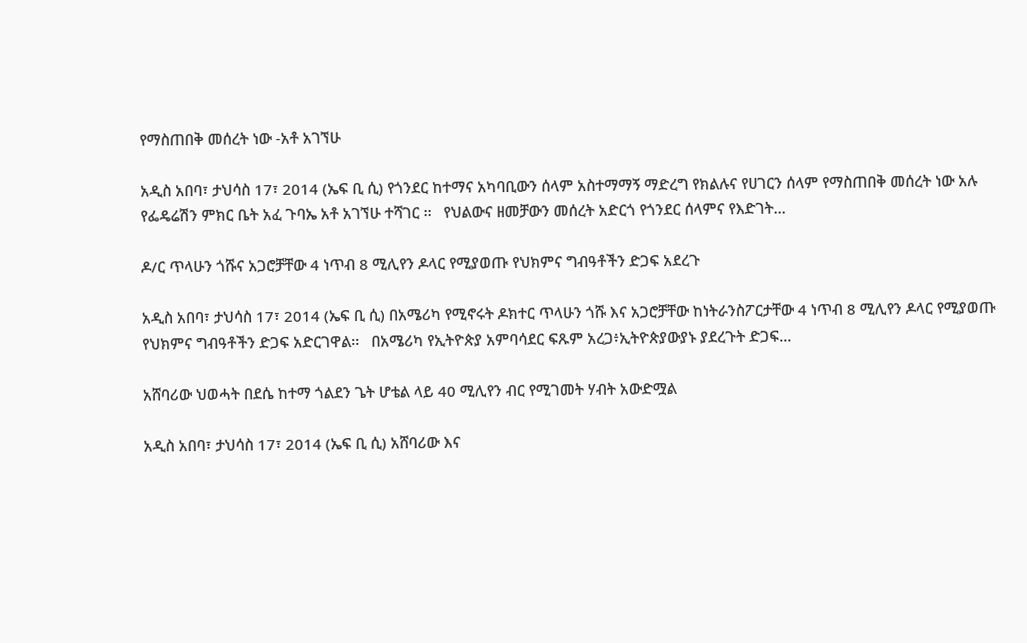የማስጠበቅ መሰረት ነው -አቶ አገኘሁ

አዲስ አበባ፣ ታህሳስ 17፣ 2014 (ኤፍ ቢ ሲ) የጎንደር ከተማና አካባቢውን ሰላም አስተማማኝ ማድረግ የክልሉና የሀገርን ሰላም የማስጠበቅ መሰረት ነው አሉ የፌዴሬሽን ምክር ቤት አፈ ጉባኤ አቶ አገኘሁ ተሻገር ፡፡   የህልውና ዘመቻውን መሰረት አድርጎ የጎንደር ሰላምና የእድገት…

ዶ/ር ጥላሁን ጎሹና አጋሮቻቸው 4 ነጥብ 8 ሚሊየን ዶላር የሚያወጡ የህክምና ግብዓቶችን ድጋፍ አደረጉ

አዲስ አበባ፣ ታህሳስ 17፣ 2014 (ኤፍ ቢ ሲ) በአሜሪካ የሚኖሩት ዶክተር ጥላሁን ጎሹ እና አጋሮቻቸው ከነትራንስፖርታቸው 4 ነጥብ 8 ሚሊየን ዶላር የሚያወጡ የህክምና ግብዓቶችን ድጋፍ አድርገዋል፡፡   በአሜሪካ የኢትዮጵያ አምባሳደር ፍጹም አረጋ፥ኢትዮጵያውያኑ ያደረጉት ድጋፍ…

አሸባሪው ህወሓት በደሴ ከተማ ጎልደን ጌት ሆቴል ላይ 40 ሚሊየን ብር የሚገመት ሃብት አውድሟል

አዲስ አበባ፣ ታህሳስ 17፣ 2014 (ኤፍ ቢ ሲ) አሸባሪው እና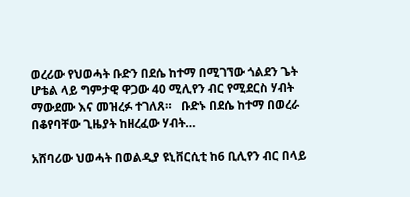ወረሪው የህወሓት ቡድን በደሴ ከተማ በሚገኘው ጎልደን ጌት ሆቴል ላይ ግምታዊ ዋጋው 40 ሚሊየን ብር የሚደርስ ሃብት ማውደሙ እና መዝረፉ ተገለጸ።   ቡድኑ በደሴ ከተማ በወረራ በቆየባቸው ጊዜያት ከዘረፈው ሃብት…

አሸባሪው ህወሓት በወልዲያ ዩኒቨርሲቲ ከ6 ቢሊየን ብር በላይ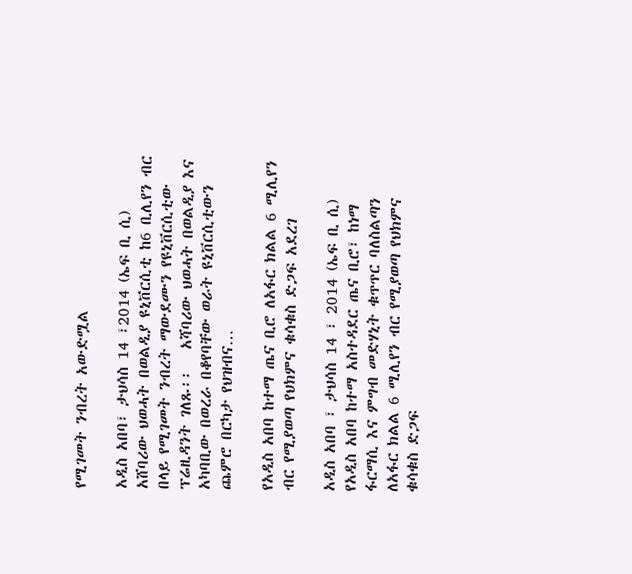የሚገመት ንብረት አውድሟል

አዲስ አበባ፣ ታህሳስ 14 ፣2014 (ኤፍ ቢ ሲ) አሸባሪው ህወሓት በወልዲያ ዩኒቨርሲቲ ከ6 ቢሊየን ብር በላይ የሚገመት ንብረት ማውደሙን የዩኒቨርሲቲው ፕሬዚዳንት ገለጹ፡፡   አሻባሪው ህወሓት በወልዲያ እና አካባቢው በወረራ በቆየባቸው ወራት ዩኒቨርሲቲውን ጨምሮ በርካታ የህዝብና…

የአዲስ አበባ ከተማ ጤና ቢሮ ለአፋር ክልል 6 ሚሊየን ብር የሚያወጣ የህክምና ቁሳቁስ ድጋፍ አደረገ

አዲስ አበባ ፣ ታህሳስ 14 ፣ 2014 (ኤፍ ቢ ሲ) የአዲስ አበባ ከተማ አስተዳደር ጤና ቢሮ፣ ከነማ ፋርማሲ እና ምግብ መድሃኒት ቁጥጥር ባለስልጣን ለአፋር ክልል 6 ሚሊየን ብር የሚያወጣ የህክምና ቁሳቁስ ድጋፍ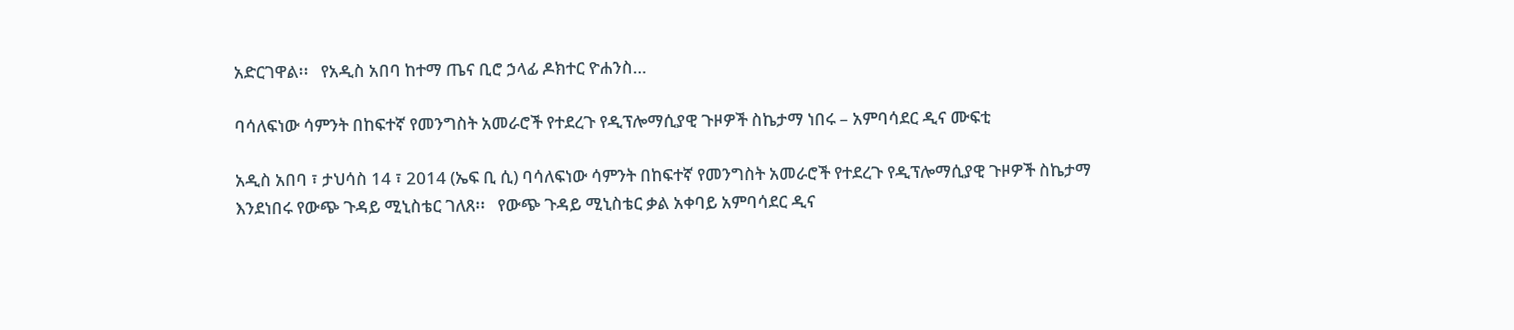አድርገዋል፡፡   የአዲስ አበባ ከተማ ጤና ቢሮ ኃላፊ ዶክተር ዮሐንስ…

ባሳለፍነው ሳምንት በከፍተኛ የመንግስት አመራሮች የተደረጉ የዲፕሎማሲያዊ ጉዞዎች ስኬታማ ነበሩ – አምባሳደር ዲና ሙፍቲ

አዲስ አበባ ፣ ታህሳስ 14 ፣ 2014 (ኤፍ ቢ ሲ) ባሳለፍነው ሳምንት በከፍተኛ የመንግስት አመራሮች የተደረጉ የዲፕሎማሲያዊ ጉዞዎች ስኬታማ እንደነበሩ የውጭ ጉዳይ ሚኒስቴር ገለጸ፡፡   የውጭ ጉዳይ ሚኒስቴር ቃል አቀባይ አምባሳደር ዲና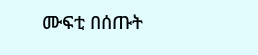ሙፍቲ በሰጡት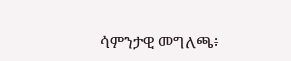ሳምንታዊ መግለጫ፥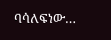ባሳለፍነው…